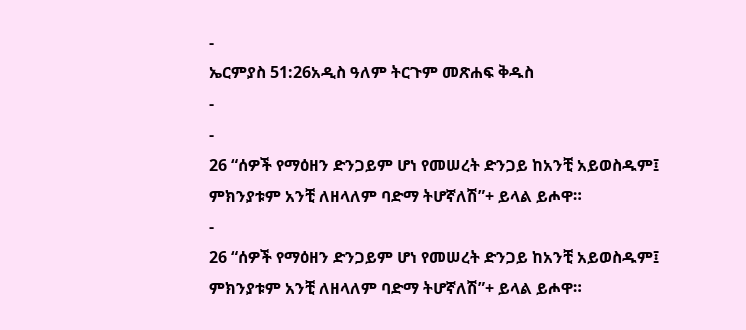-
ኤርምያስ 51:26አዲስ ዓለም ትርጉም መጽሐፍ ቅዱስ
-
-
26 “ሰዎች የማዕዘን ድንጋይም ሆነ የመሠረት ድንጋይ ከአንቺ አይወስዱም፤
ምክንያቱም አንቺ ለዘላለም ባድማ ትሆኛለሽ”+ ይላል ይሖዋ።
-
26 “ሰዎች የማዕዘን ድንጋይም ሆነ የመሠረት ድንጋይ ከአንቺ አይወስዱም፤
ምክንያቱም አንቺ ለዘላለም ባድማ ትሆኛለሽ”+ ይላል ይሖዋ።